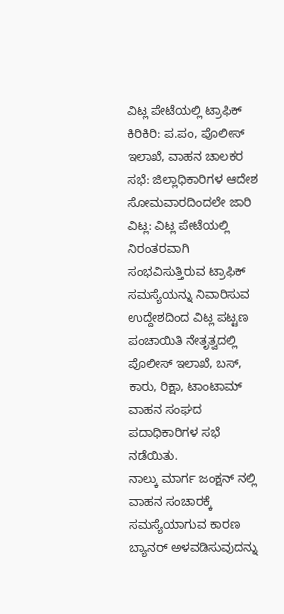ವಿಟ್ಲ ಪೇಟೆಯಲ್ಲಿ ಟ್ರಾಫಿಕ್ ಕಿರಿಕಿರಿ: ಪ.ಪಂ, ಪೊಲೀಸ್ ಇಲಾಖೆ, ವಾಹನ ಚಾಲಕರ ಸಭೆ: ಜಿಲ್ಲಾಧಿಕಾರಿಗಳ ಆದೇಶ ಸೋಮವಾರದಿಂದಲೇ ಜಾರಿ
ವಿಟ್ಲ: ವಿಟ್ಲ ಪೇಟೆಯಲ್ಲಿ ನಿರಂತರವಾಗಿ ಸಂಭವಿಸುತ್ತಿರುವ ಟ್ರಾಫಿಕ್ ಸಮಸ್ಯೆಯನ್ನು ನಿವಾರಿಸುವ ಉದ್ದೇಶದಿಂದ ವಿಟ್ಲ ಪಟ್ಟಣ ಪಂಚಾಯಿತಿ ನೇತೃತ್ವದಲ್ಲಿ ಪೊಲೀಸ್ ಇಲಾಖೆ, ಬಸ್, ಕಾರು, ರಿಕ್ಷಾ, ಟಾಂಟಾಮ್ ವಾಹನ ಸಂಘದ ಪದಾಧಿಕಾರಿಗಳ ಸಭೆ ನಡೆಯಿತು.
ನಾಲ್ಕು ಮಾರ್ಗ ಜಂಕ್ಷನ್ ನಲ್ಲಿ ವಾಹನ ಸಂಚಾರಕ್ಕೆ ಸಮಸ್ಯೆಯಾಗುವ ಕಾರಣ ಬ್ಯಾನರ್ ಅಳವಡಿಸುವುದನ್ನು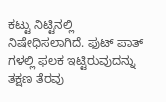ಕಟ್ಟು ನಿಟ್ಟಿನಲ್ಲಿ ನಿಷೇಧಿಸಲಾಗಿದೆ. ಫುಟ್ ಪಾತ್ ಗಳಲ್ಲಿ ಫಲಕ ಇಟ್ಟಿರುವುದನ್ನು ತಕ್ಷಣ ತೆರವು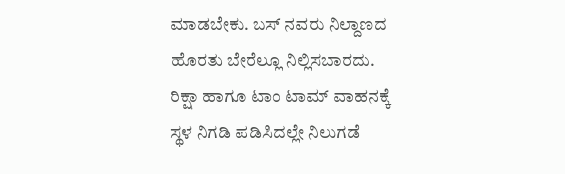ಮಾಡಬೇಕು. ಬಸ್ ನವರು ನಿಲ್ದಾಣದ ಹೊರತು ಬೇರೆಲ್ಲೂ ನಿಲ್ಲಿಸಬಾರದು. ರಿಕ್ಷಾ ಹಾಗೂ ಟಾಂ ಟಾಮ್ ವಾಹನಕ್ಕೆ ಸ್ಥಳ ನಿಗಡಿ ಪಡಿಸಿದಲ್ಲೇ ನಿಲುಗಡೆ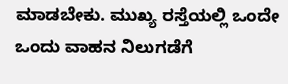ಮಾಡಬೇಕು. ಮುಖ್ಯ ರಸ್ತೆಯಲ್ಲಿ ಒಂದೇ ಒಂದು ವಾಹನ ನಿಲುಗಡೆಗೆ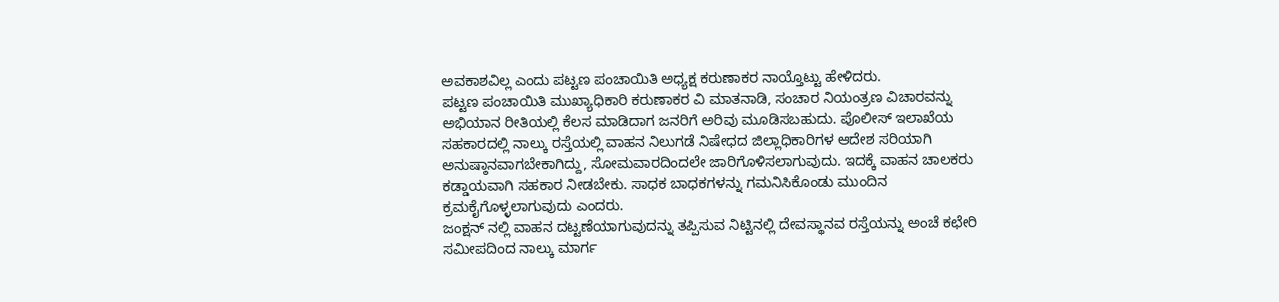ಅವಕಾಶವಿಲ್ಲ ಎಂದು ಪಟ್ಟಣ ಪಂಚಾಯಿತಿ ಅಧ್ಯಕ್ಷ ಕರುಣಾಕರ ನಾಯ್ತೊಟ್ಟು ಹೇಳಿದರು.
ಪಟ್ಟಣ ಪಂಚಾಯಿತಿ ಮುಖ್ಯಾಧಿಕಾರಿ ಕರುಣಾಕರ ವಿ ಮಾತನಾಡಿ, ಸಂಚಾರ ನಿಯಂತ್ರಣ ವಿಚಾರವನ್ನು ಅಭಿಯಾನ ರೀತಿಯಲ್ಲಿ ಕೆಲಸ ಮಾಡಿದಾಗ ಜನರಿಗೆ ಅರಿವು ಮೂಡಿಸಬಹುದು. ಪೊಲೀಸ್ ಇಲಾಖೆಯ ಸಹಕಾರದಲ್ಲಿ ನಾಲ್ಕು ರಸ್ತೆಯಲ್ಲಿ ವಾಹನ ನಿಲುಗಡೆ ನಿಷೇಧದ ಜಿಲ್ಲಾಧಿಕಾರಿಗಳ ಆದೇಶ ಸರಿಯಾಗಿ ಅನುಷ್ಠಾನವಾಗಬೇಕಾಗಿದ್ದು, ಸೋಮವಾರದಿಂದಲೇ ಜಾರಿಗೊಳಿಸಲಾಗುವುದು. ಇದಕ್ಕೆ ವಾಹನ ಚಾಲಕರು ಕಡ್ಡಾಯವಾಗಿ ಸಹಕಾರ ನೀಡಬೇಕು. ಸಾಧಕ ಬಾಧಕಗಳನ್ನು ಗಮನಿಸಿಕೊಂಡು ಮುಂದಿನ ಕ್ರಮಕೈಗೊಳ್ಳಲಾಗುವುದು ಎಂದರು.
ಜಂಕ್ಷನ್ ನಲ್ಲಿ ವಾಹನ ದಟ್ಟಣೆಯಾಗುವುದನ್ನು ತಪ್ಪಿಸುವ ನಿಟ್ಟಿನಲ್ಲಿ ದೇವಸ್ಥಾನವ ರಸ್ತೆಯನ್ನು ಅಂಚೆ ಕಛೇರಿ ಸಮೀಪದಿಂದ ನಾಲ್ಕು ಮಾರ್ಗ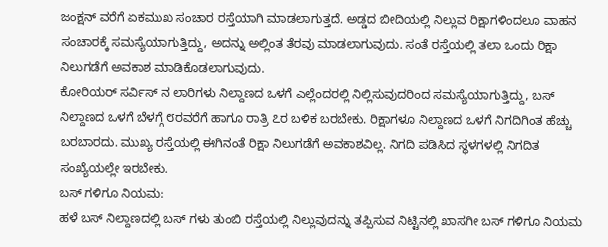ಜಂಕ್ಷನ್ ವರೆಗೆ ಏಕಮುಖ ಸಂಚಾರ ರಸ್ತೆಯಾಗಿ ಮಾಡಲಾಗುತ್ತದೆ. ಅಡ್ಡದ ಬೀದಿಯಲ್ಲಿ ನಿಲ್ಲುವ ರಿಕ್ಷಾಗಳಿಂದಲೂ ವಾಹನ ಸಂಚಾರಕ್ಕೆ ಸಮಸ್ಯೆಯಾಗುತ್ತಿದ್ದು, ಅದನ್ನು ಅಲ್ಲಿಂತ ತೆರವು ಮಾಡಲಾಗುವುದು. ಸಂತೆ ರಸ್ತೆಯಲ್ಲಿ ತಲಾ ಒಂದು ರಿಕ್ಷಾ ನಿಲುಗಡೆಗೆ ಅವಕಾಶ ಮಾಡಿಕೊಡಲಾಗುವುದು.
ಕೋರಿಯರ್ ಸರ್ವಿಸ್ ನ ಲಾರಿಗಳು ನಿಲ್ದಾಣದ ಒಳಗೆ ಎಲ್ಲೆಂದರಲ್ಲಿ ನಿಲ್ಲಿಸುವುದರಿಂದ ಸಮಸ್ಯೆಯಾಗುತ್ತಿದ್ದು, ಬಸ್ ನಿಲ್ದಾಣದ ಒಳಗೆ ಬೆಳಗ್ಗೆ ೮ರವರೆಗೆ ಹಾಗೂ ರಾತ್ರಿ ೭ರ ಬಳಿಕ ಬರಬೇಕು. ರಿಕ್ಷಾಗಳೂ ನಿಲ್ದಾಣದ ಒಳಗೆ ನಿಗದಿಗಿಂತ ಹೆಚ್ಚು ಬರಬಾರದು. ಮುಖ್ಯ ರಸ್ತೆಯಲ್ಲಿ ಈಗಿನಂತೆ ರಿಕ್ಷಾ ನಿಲುಗಡೆಗೆ ಅವಕಾಶವಿಲ್ಲ. ನಿಗದಿ ಪಡಿಸಿದ ಸ್ಥಳಗಳಲ್ಲಿ ನಿಗದಿತ ಸಂಖ್ಯೆಯಲ್ಲೇ ಇರಬೇಕು.
ಬಸ್ ಗಳಿಗೂ ನಿಯಮ:
ಹಳೆ ಬಸ್ ನಿಲ್ದಾಣದಲ್ಲಿ ಬಸ್ ಗಳು ತುಂಬಿ ರಸ್ತೆಯಲ್ಲಿ ನಿಲ್ಲುವುದನ್ನು ತಪ್ಪಿಸುವ ನಿಟ್ಟಿನಲ್ಲಿ ಖಾಸಗೀ ಬಸ್ ಗಳಿಗೂ ನಿಯಮ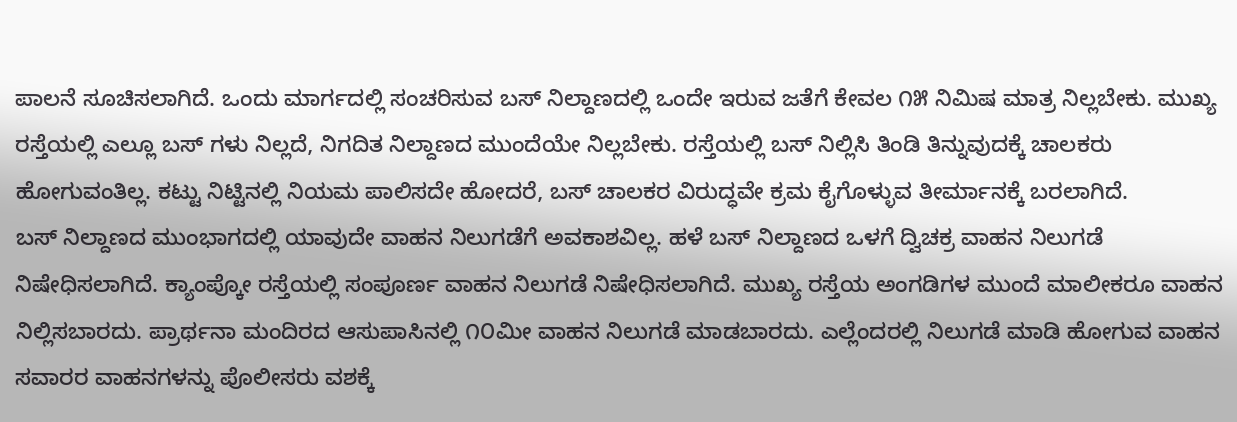ಪಾಲನೆ ಸೂಚಿಸಲಾಗಿದೆ. ಒಂದು ಮಾರ್ಗದಲ್ಲಿ ಸಂಚರಿಸುವ ಬಸ್ ನಿಲ್ದಾಣದಲ್ಲಿ ಒಂದೇ ಇರುವ ಜತೆಗೆ ಕೇವಲ ೧೫ ನಿಮಿಷ ಮಾತ್ರ ನಿಲ್ಲಬೇಕು. ಮುಖ್ಯ ರಸ್ತೆಯಲ್ಲಿ ಎಲ್ಲೂ ಬಸ್ ಗಳು ನಿಲ್ಲದೆ, ನಿಗದಿತ ನಿಲ್ದಾಣದ ಮುಂದೆಯೇ ನಿಲ್ಲಬೇಕು. ರಸ್ತೆಯಲ್ಲಿ ಬಸ್ ನಿಲ್ಲಿಸಿ ತಿಂಡಿ ತಿನ್ನುವುದಕ್ಕೆ ಚಾಲಕರು ಹೋಗುವಂತಿಲ್ಲ. ಕಟ್ಟು ನಿಟ್ಟಿನಲ್ಲಿ ನಿಯಮ ಪಾಲಿಸದೇ ಹೋದರೆ, ಬಸ್ ಚಾಲಕರ ವಿರುದ್ಧವೇ ಕ್ರಮ ಕೈಗೊಳ್ಳುವ ತೀರ್ಮಾನಕ್ಕೆ ಬರಲಾಗಿದೆ.
ಬಸ್ ನಿಲ್ದಾಣದ ಮುಂಭಾಗದಲ್ಲಿ ಯಾವುದೇ ವಾಹನ ನಿಲುಗಡೆಗೆ ಅವಕಾಶವಿಲ್ಲ. ಹಳೆ ಬಸ್ ನಿಲ್ದಾಣದ ಒಳಗೆ ದ್ವಿಚಕ್ರ ವಾಹನ ನಿಲುಗಡೆ ನಿಷೇಧಿಸಲಾಗಿದೆ. ಕ್ಯಾಂಪ್ಕೋ ರಸ್ತೆಯಲ್ಲಿ ಸಂಪೂರ್ಣ ವಾಹನ ನಿಲುಗಡೆ ನಿಷೇಧಿಸಲಾಗಿದೆ. ಮುಖ್ಯ ರಸ್ತೆಯ ಅಂಗಡಿಗಳ ಮುಂದೆ ಮಾಲೀಕರೂ ವಾಹನ ನಿಲ್ಲಿಸಬಾರದು. ಪ್ರಾರ್ಥನಾ ಮಂದಿರದ ಆಸುಪಾಸಿನಲ್ಲಿ ೧೦ಮೀ ವಾಹನ ನಿಲುಗಡೆ ಮಾಡಬಾರದು. ಎಲ್ಲೆಂದರಲ್ಲಿ ನಿಲುಗಡೆ ಮಾಡಿ ಹೋಗುವ ವಾಹನ ಸವಾರರ ವಾಹನಗಳನ್ನು ಪೊಲೀಸರು ವಶಕ್ಕೆ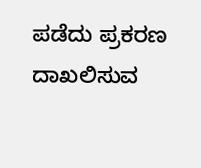ಪಡೆದು ಪ್ರಕರಣ ದಾಖಲಿಸುವ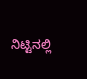ನಿಟ್ಟಿನಲ್ಲಿ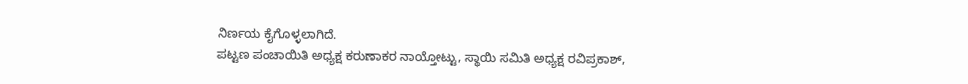ನಿರ್ಣಯ ಕೈಗೊಳ್ಳಲಾಗಿದೆ.
ಪಟ್ಟಣ ಪಂಚಾಯಿತಿ ಅಧ್ಯಕ್ಷ ಕರುಣಾಕರ ನಾಯ್ತೋಟ್ಟು, ಸ್ಥಾಯಿ ಸಮಿತಿ ಅಧ್ಯಕ್ಷ ರವಿಪ್ರಕಾಶ್,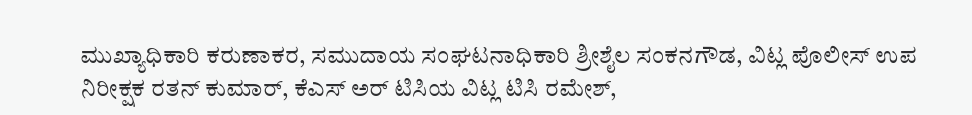ಮುಖ್ಯಾಧಿಕಾರಿ ಕರುಣಾಕರ, ಸಮುದಾಯ ಸಂಘಟನಾಧಿಕಾರಿ ಶ್ರೀಶೈಲ ಸಂಕನಗೌಡ, ವಿಟ್ಲ ಪೊಲೀಸ್ ಉಪ ನಿರೀಕ್ಷಕ ರತನ್ ಕುಮಾರ್, ಕೆಎಸ್ ಅರ್ ಟಿಸಿಯ ವಿಟ್ಲ ಟಿಸಿ ರಮೇಶ್,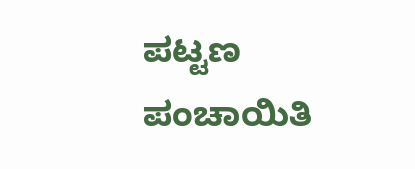ಪಟ್ಟಣ ಪಂಚಾಯಿತಿ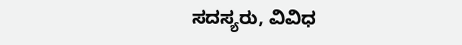ಸದಸ್ಯರು, ವಿವಿಧ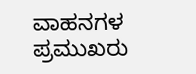ವಾಹನಗಳ ಪ್ರಮುಖರು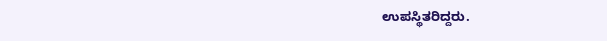ಉಪಸ್ಥಿತರಿದ್ದರು.